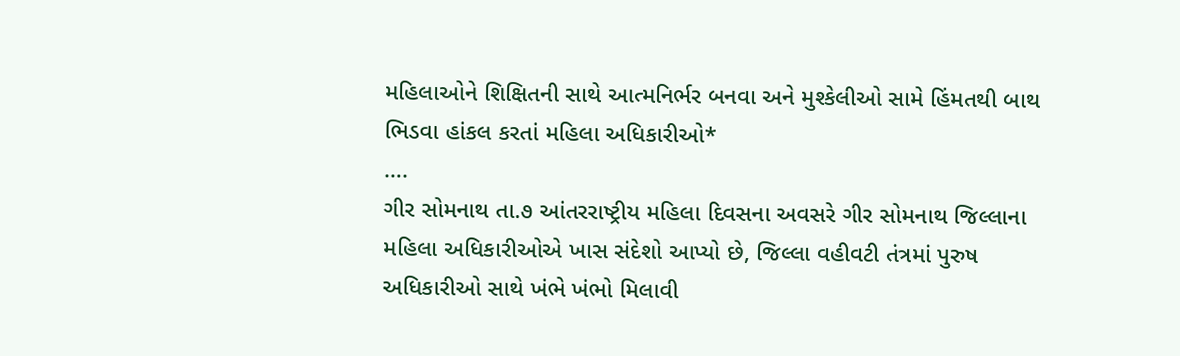મહિલાઓને શિક્ષિતની સાથે આત્મનિર્ભર બનવા અને મુશ્કેલીઓ સામે હિંમતથી બાથ ભિડવા હાંકલ કરતાં મહિલા અધિકારીઓ*
….
ગીર સોમનાથ તા.૭ આંતરરાષ્ટ્રીય મહિલા દિવસના અવસરે ગીર સોમનાથ જિલ્લાના મહિલા અધિકારીઓએ ખાસ સંદેશો આપ્યો છે, જિલ્લા વહીવટી તંત્રમાં પુરુષ અધિકારીઓ સાથે ખંભે ખંભો મિલાવી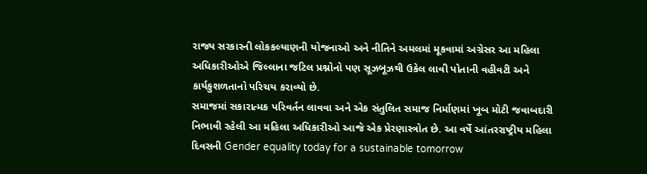રાજ્ય સરકારની લોકકલ્યાણની યોજનાઓ અને નીતિને અમલમાં મૂકવામાં અગ્રેસર આ મહિલા અધિકારીઓએ જિલ્લાના જટિલ પ્રશ્નોનો પણ સૂઝબૂઝથી ઉકેલ લાવી પોતાની વહીવટી અને કાર્યકુશળતાનો પરિચય કરાવ્યો છે.
સમાજમાં સકારાત્મક પરિવર્તન લાવવા અને એક સંતુલિત સમાજ નિર્માણમાં ખૂબ મોટી જવાબદારી નિભાવી રહેલી આ મહિલા અધિકારીઓ આજે એક પ્રેરણાસ્ત્રોત છે. આ વર્ષે આંતરરાષ્ટ્રીય મહિલા દિવસની Gender equality today for a sustainable tomorrow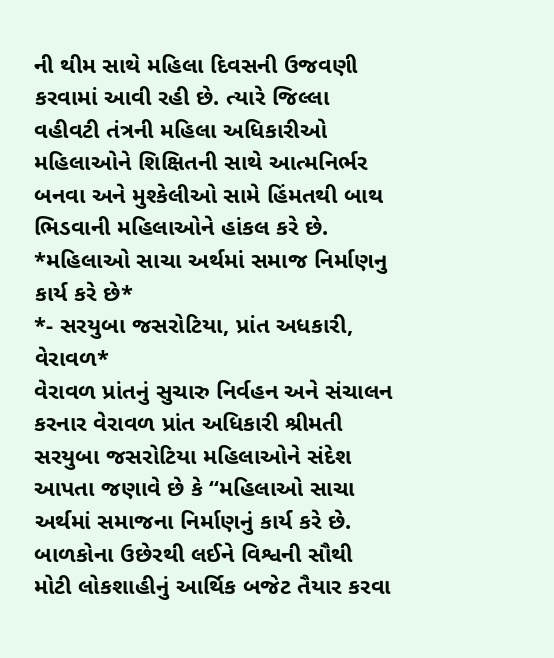ની થીમ સાથે મહિલા દિવસની ઉજવણી કરવામાં આવી રહી છે. ત્યારે જિલ્લા વહીવટી તંત્રની મહિલા અધિકારીઓ મહિલાઓને શિક્ષિતની સાથે આત્મનિર્ભર બનવા અને મુશ્કેલીઓ સામે હિંમતથી બાથ ભિડવાની મહિલાઓને હાંકલ કરે છે.
*મહિલાઓ સાચા અર્થમાં સમાજ નિર્માણનુ કાર્ય કરે છે*
*- સરયુબા જસરોટિયા, પ્રાંત અધકારી, વેરાવળ*
વેરાવળ પ્રાંતનું સુચારુ નિર્વહન અને સંચાલન કરનાર વેરાવળ પ્રાંત અધિકારી શ્રીમતી સરયુબા જસરોટિયા મહિલાઓને સંદેશ આપતા જણાવે છે કે “મહિલાઓ સાચા અર્થમાં સમાજના નિર્માણનું કાર્ય કરે છે. બાળકોના ઉછેરથી લઈને વિશ્વની સૌથી મોટી લોકશાહીનું આર્થિક બજેટ તૈયાર કરવા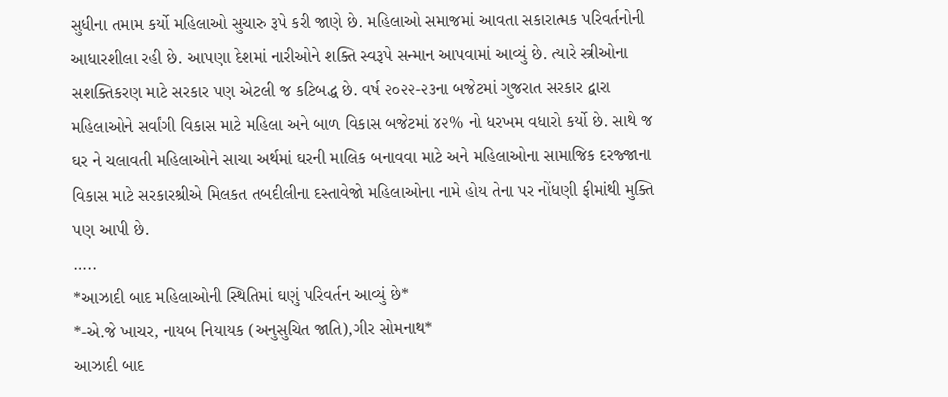સુધીના તમામ કર્યો મહિલાઓ સુચારુ રૂપે કરી જાણે છે. મહિલાઓ સમાજમાં આવતા સકારાત્મક પરિવર્તનોની આધારશીલા રહી છે. આપણા દેશમાં નારીઓને શક્તિ સ્વરૂપે સન્માન આપવામાં આવ્યું છે. ત્યારે સ્ત્રીઓના સશક્તિકરણ માટે સરકાર પણ એટલી જ કટિબદ્ધ છે. વર્ષ ૨૦૨૨-૨૩ના બજેટમાં ગુજરાત સરકાર દ્વારા મહિલાઓને સર્વાંગી વિકાસ માટે મહિલા અને બાળ વિકાસ બજેટમાં ૪૨% નો ધરખમ વધારો કર્યો છે. સાથે જ ઘર ને ચલાવતી મહિલાઓને સાચા અર્થમાં ઘરની માલિક બનાવવા માટે અને મહિલાઓના સામાજિક દરજ્જાના વિકાસ માટે સરકારશ્રીએ મિલકત તબદીલીના દસ્તાવેજો મહિલાઓના નામે હોય તેના પર નોંધણી ફીમાંથી મુક્તિ પણ આપી છે.
…..
*આઝાદી બાદ મહિલાઓની સ્થિતિમાં ઘણું પરિવર્તન આવ્યું છે*
*-એ.જે ખાચર, નાયબ નિયાયક (અનુસુચિત જાતિ),ગીર સોમનાથ*
આઝાદી બાદ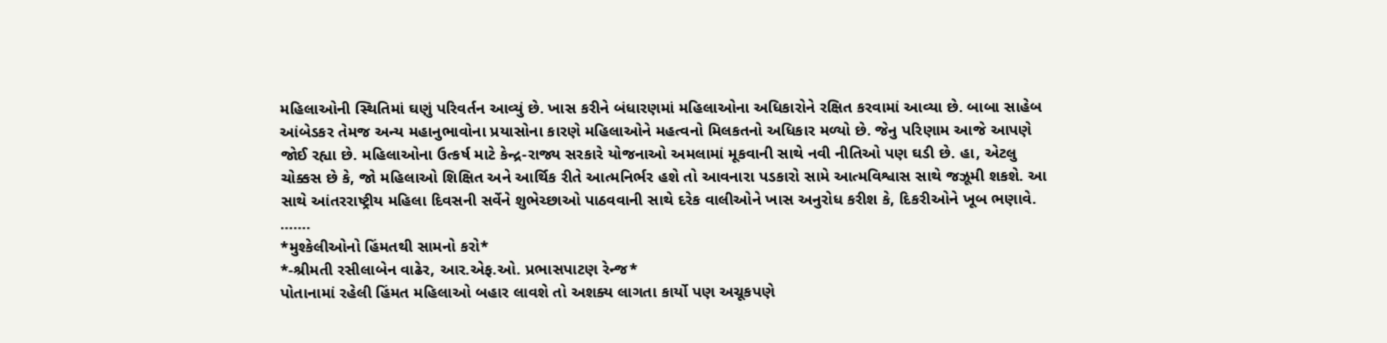મહિલાઓની સ્થિતિમાં ઘણું પરિવર્તન આવ્યું છે. ખાસ કરીને બંધારણમાં મહિલાઓના અધિકારોને રક્ષિત કરવામાં આવ્યા છે. બાબા સાહેબ આંબેડકર તેમજ અન્ય મહાનુભાવોના પ્રયાસોના કારણે મહિલાઓને મહત્વનો મિલકતનો અધિકાર મળ્યો છે. જેનુ પરિણામ આજે આપણે જોઈ રહ્યા છે. મહિલાઓના ઉત્કર્ષ માટે કેન્દ્ર-રાજ્ય સરકારે યોજનાઓ અમલામાં મૂકવાની સાથે નવી નીતિઓ પણ ઘડી છે. હા, એટલુ ચોક્કસ છે કે, જો મહિલાઓ શિક્ષિત અને આર્થિક રીતે આત્મનિર્ભર હશે તો આવનારા પડકારો સામે આત્મવિશ્વાસ સાથે જઝૂમી શકશે. આ સાથે આંતરરાષ્ટ્રીય મહિલા દિવસની સર્વેને શુભેચ્છાઓ પાઠવવાની સાથે દરેક વાલીઓને ખાસ અનુરોધ કરીશ કે, દિકરીઓને ખૂબ ભણાવે.
…….
*મુશ્કેલીઓનો હિંમતથી સામનો કરો*
*-શ્રીમતી રસીલાબેન વાઢેર, આર.એફ.ઓ. પ્રભાસપાટણ રેન્જ*
પોતાનામાં રહેલી હિંમત મહિલાઓ બહાર લાવશે તો અશક્ય લાગતા કાર્યો પણ અચૂકપણે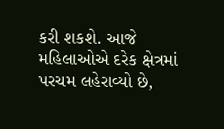કરી શકશે. આજે મહિલાઓએ દરેક ક્ષેત્રમાં પરચમ લહેરાવ્યો છે,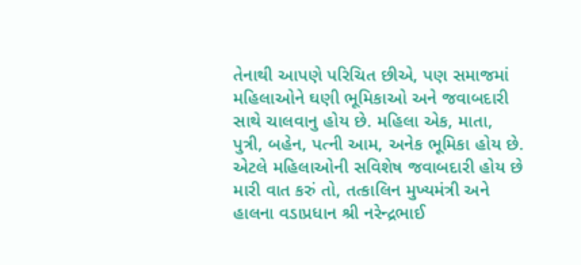તેનાથી આપણે પરિચિત છીએ, પણ સમાજમાં મહિલાઓને ઘણી ભૂમિકાઓ અને જવાબદારી સાથે ચાલવાનુ હોય છે. મહિલા એક, માતા, પુત્રી, બહેન, પત્ની આમ, અનેક ભૂમિકા હોય છે. એટલે મહિલાઓની સવિશેષ જવાબદારી હોય છે
મારી વાત કરું તો, તત્કાલિન મુખ્યમંત્રી અને હાલના વડાપ્રધાન શ્રી નરેન્દ્રભાઈ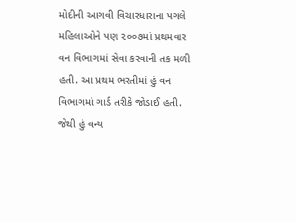મોદીની આગવી વિચારધારાના પગલે મહિલાઓને પણ ૨૦૦૭માં પ્રથમવાર વન વિભાગમાં સેવા કરવાની તક મળી હતી. આ પ્રથમ ભરતીમાં હું વન વિભાગમાં ગાર્ડ તરીકે જોડાઈ હતી. જેથી હું વન્ય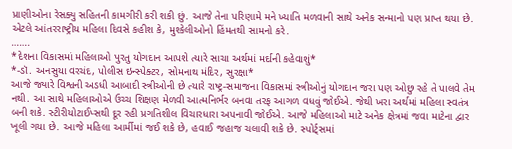પ્રાણીઓના રેસક્યુ સહિતની કામગીરી કરી શકી છું. આજે તેના પરિણામે મને ખ્યાતિ મળવાની સાથે અનેક સન્માનો પણ પ્રાપ્ત થયા છે. એટલે આંતરરાષ્ટ્રીય મહિલા દિવસે કહીશ કે, મુશ્કેલીઓનો હિંમતથી સામનો કરે.
…….
*દેશના વિકાસમાં મહિલાઓ પુરતુ યોગદાન આપશે ત્યારે સાચા અર્થમાં મર્દાની કહેવાશું*
*-ડૉ. અનસુયા વરચંદ, પોલીસ ઇન્સ્પેક્ટર, સોમનાથ મંદિર, સુરક્ષા*
આજે જ્યારે વિશ્વની અડધી આબાદી સ્ત્રીઓની છે ત્યારે રાષ્ટ્ર-સમાજના વિકાસમાં સ્ત્રીઓનું યોગદાન જરા પણ ઓછુ રહે તે પાલવે તેમ નથી. આ સાથે મહિલાઓએ ઉચ્ચ શિક્ષણ મેળવી આત્મનિર્ભર બનવા તરફ આગળ વધવું જોઈએ. જેથી ખરા અર્થમાં મહિલા સ્વતંત્ર બની શકે. સ્ટીરીયોટાઈપ્સથી દૂર રહી પ્રગતિશીલ વિચારધારા અપનાવી જોઈએ. આજે મહિલાઓ માટે અનેક ક્ષેત્રમાં જવા માટેના દ્વાર ખૂલી ગયા છે. આજે મહિલા આર્મીમાં જઈ શકે છે, હવાઈ જહાજ ચલાવી શકે છે. સ્પોર્ટ્સમાં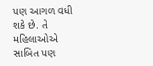પણ આગળ વધી શકે છે. તે મહિલાઓએ સાબિત પણ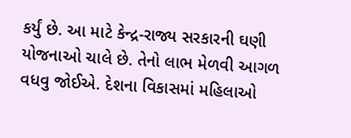કર્યું છે. આ માટે કેન્દ્ર-રાજ્ય સરકારની ઘણી યોજનાઓ ચાલે છે. તેનો લાભ મેળવી આગળ વધવુ જોઈએ. દેશના વિકાસમાં મહિલાઓ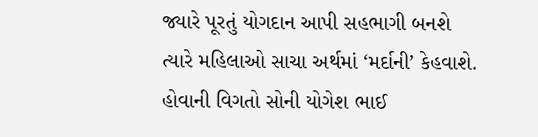જ્યારે પૂરતું યોગદાન આપી સહભાગી બનશે ત્યારે મહિલાઓ સાચા અર્થમાં ‘મર્દાની’ કેહવાશે. હોવાની વિગતો સોની યોગેશ ભાઈ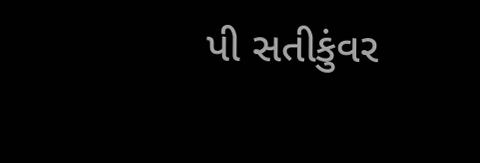પી સતીકુંવર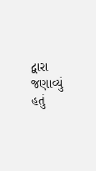દ્વારા જણાવ્યું હતું